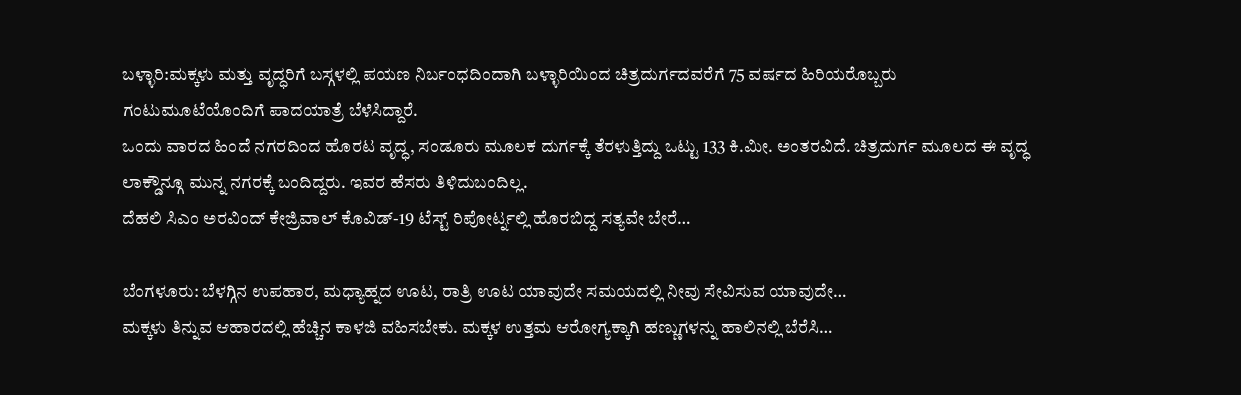ಬಳ್ಳಾರಿ:ಮಕ್ಕಳು ಮತ್ತು ವೃದ್ಧರಿಗೆ ಬಸ್ಗಳಲ್ಲಿ ಪಯಣ ನಿರ್ಬಂಧದಿಂದಾಗಿ ಬಳ್ಳಾರಿಯಿಂದ ಚಿತ್ರದುರ್ಗದವರೆಗೆ 75 ವರ್ಷದ ಹಿರಿಯರೊಬ್ಬರು ಗಂಟುಮೂಟೆಯೊಂದಿಗೆ ಪಾದಯಾತ್ರೆ ಬೆಳೆಸಿದ್ದಾರೆ.
ಒಂದು ವಾರದ ಹಿಂದೆ ನಗರದಿಂದ ಹೊರಟ ವೃದ್ಧ, ಸಂಡೂರು ಮೂಲಕ ದುರ್ಗಕ್ಕೆ ತೆರಳುತ್ತಿದ್ದು ಒಟ್ಟು 133 ಕಿ.ಮೀ. ಅಂತರವಿದೆ. ಚಿತ್ರದುರ್ಗ ಮೂಲದ ಈ ವೃದ್ಧ ಲಾಕ್ಡೌನ್ಗೂ ಮುನ್ನ ನಗರಕ್ಕೆ ಬಂದಿದ್ದರು. ಇವರ ಹೆಸರು ತಿಳಿದುಬಂದಿಲ್ಲ.
ದೆಹಲಿ ಸಿಎಂ ಅರವಿಂದ್ ಕೇಜ್ರಿವಾಲ್ ಕೊವಿಡ್-19 ಟೆಸ್ಟ್ ರಿಪೋರ್ಟ್ನಲ್ಲಿ ಹೊರಬಿದ್ದ ಸತ್ಯವೇ ಬೇರೆ…

ಬೆಂಗಳೂರು: ಬೆಳಗ್ಗಿನ ಉಪಹಾರ, ಮಧ್ಯಾಹ್ನದ ಊಟ, ರಾತ್ರಿ ಊಟ ಯಾವುದೇ ಸಮಯದಲ್ಲಿ ನೀವು ಸೇವಿಸುವ ಯಾವುದೇ…
ಮಕ್ಕಳು ತಿನ್ನುವ ಆಹಾರದಲ್ಲಿ ಹೆಚ್ಚಿನ ಕಾಳಜಿ ವಹಿಸಬೇಕು. ಮಕ್ಕಳ ಉತ್ತಮ ಆರೋಗ್ಯಕ್ಕಾಗಿ ಹಣ್ಣುಗಳನ್ನು ಹಾಲಿನಲ್ಲಿ ಬೆರೆಸಿ…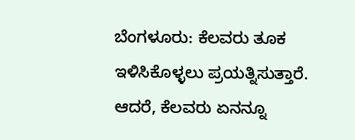ಬೆಂಗಳೂರು: ಕೆಲವರು ತೂಕ ಇಳಿಸಿಕೊಳ್ಳಲು ಪ್ರಯತ್ನಿಸುತ್ತಾರೆ. ಆದರೆ, ಕೆಲವರು ಏನನ್ನೂ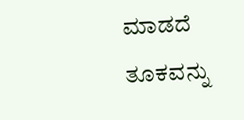ಮಾಡದೆ ತೂಕವನ್ನು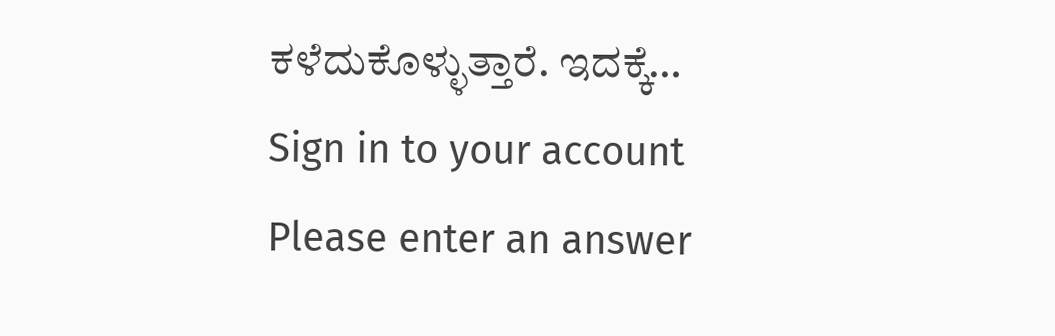ಕಳೆದುಕೊಳ್ಳುತ್ತಾರೆ. ಇದಕ್ಕೆ…
Sign in to your account
Please enter an answer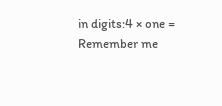in digits:4 × one =
Remember me